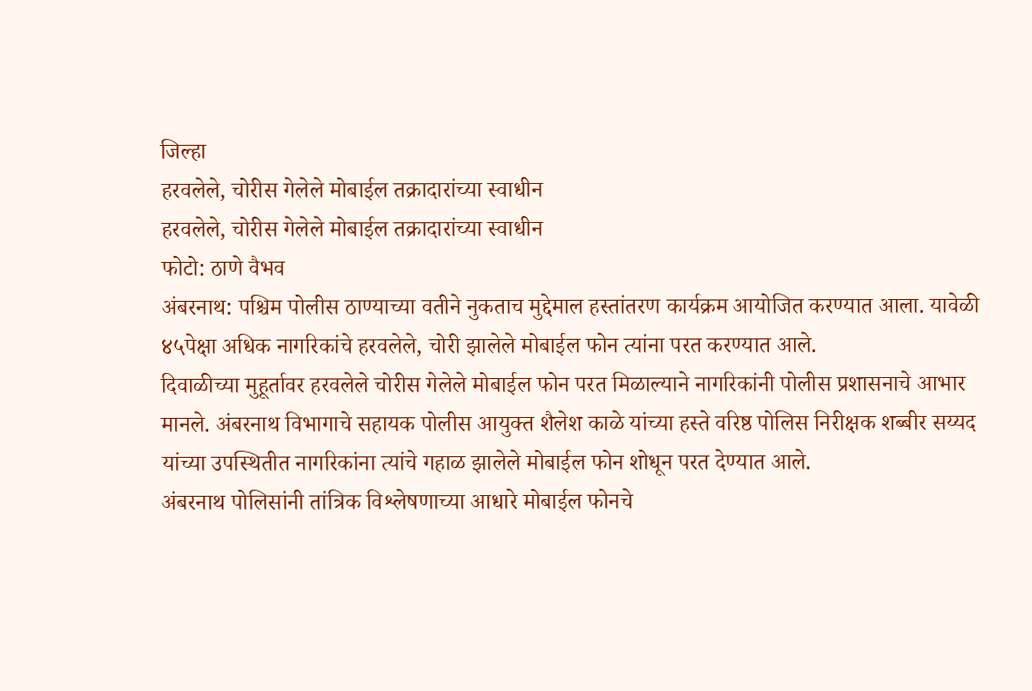जिल्हा
हरवलेले, चोरीस गेलेले मोबाईल तक्रादारांच्या स्वाधीन
हरवलेले, चोरीस गेलेले मोबाईल तक्रादारांच्या स्वाधीन
फोटो: ठाणे वैभव
अंबरनाथ: पश्चिम पोलीस ठाण्याच्या वतीने नुकताच मुद्देमाल हस्तांतरण कार्यक्रम आयोजित करण्यात आला. यावेळी ४५पेक्षा अधिक नागरिकांचे हरवलेले, चोरी झालेले मोबाईल फोन त्यांना परत करण्यात आले.
दिवाळीच्या मुहूर्तावर हरवलेले चोरीस गेलेले मोबाईल फोन परत मिळाल्याने नागरिकांनी पोलीस प्रशासनाचे आभार मानले. अंबरनाथ विभागाचे सहायक पोलीस आयुक्त शैलेश काळे यांच्या हस्ते वरिष्ठ पोलिस निरीक्षक शब्बीर सय्यद यांच्या उपस्थितीत नागरिकांना त्यांचे गहाळ झालेले मोबाईल फोन शोधून परत देण्यात आले.
अंबरनाथ पोलिसांनी तांत्रिक विश्लेषणाच्या आधारे मोबाईल फोनचे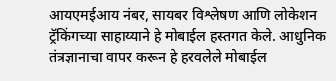आयएमईआय नंबर, सायबर विश्लेषण आणि लोकेशन ट्रॅकिंगच्या साहाय्याने हे मोबाईल हस्तगत केले. आधुनिक तंत्रज्ञानाचा वापर करून हे हरवलेले मोबाईल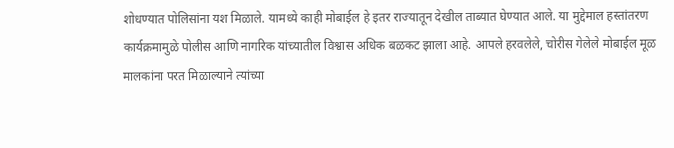शोधण्यात पोलिसांना यश मिळाले. यामध्ये काही मोबाईल हे इतर राज्यातून देखील ताब्यात घेण्यात आले. या मुद्देमाल हस्तांतरण कार्यक्रमामुळे पोलीस आणि नागरिक यांच्यातील विश्वास अधिक बळकट झाला आहे. आपले हरवलेले, चोरीस गेलेले मोबाईल मूळ मालकांना परत मिळाल्याने त्यांच्या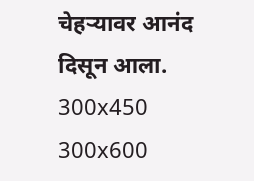चेहऱ्यावर आनंद दिसून आला.
300x450
300x600